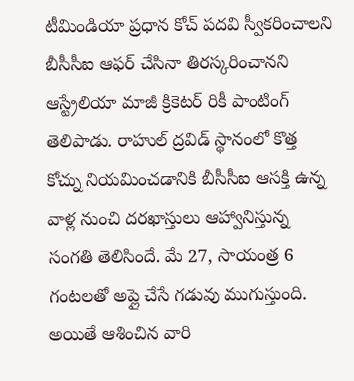టీమిండియా ప్రధాన కోచ్ పదవి స్వీకరించాలని బీసీసీఐ ఆఫర్ చేసినా తిరస్కరించానని ఆస్ట్రేలియా మాజీ క్రికెటర్ రికీ పాంటింగ్ తెలిపాడు. రాహుల్ ద్రవిడ్ స్థానంలో కొత్త కోచ్ను నియమించడానికి బీసీసీఐ ఆసక్తి ఉన్న వాళ్ల నుంచి దరఖాస్తులు ఆహ్వానిస్తున్న సంగతి తెలిసిందే. మే 27, సాయంత్ర 6 గంటలతో అప్లై చేసే గడువు ముగుస్తుంది.
అయితే ఆశించిన వారి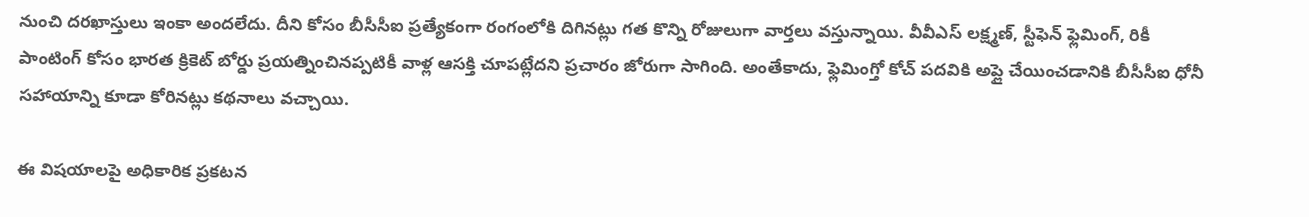నుంచి దరఖాస్తులు ఇంకా అందలేదు. దీని కోసం బీసీసీఐ ప్రత్యేకంగా రంగంలోకి దిగినట్లు గత కొన్ని రోజులుగా వార్తలు వస్తున్నాయి. వీవీఎస్ లక్ష్మణ్, స్టీఫెన్ ఫ్లెమింగ్, రికీ పాంటింగ్ కోసం భారత క్రికెట్ బోర్డు ప్రయత్నించినప్పటికీ వాళ్ల ఆసక్తి చూపట్లేదని ప్రచారం జోరుగా సాగింది. అంతేకాదు, ఫ్లెమింగ్తో కోచ్ పదవికి అప్లై చేయించడానికి బీసీసీఐ ధోనీ సహాయాన్ని కూడా కోరినట్లు కథనాలు వచ్చాయి.

ఈ విషయాలపై అధికారిక ప్రకటన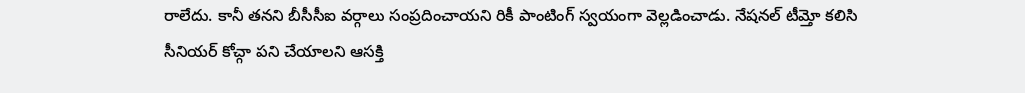రాలేదు. కానీ తనని బీసీసీఐ వర్గాలు సంప్రదించాయని రికీ పాంటింగ్ స్వయంగా వెల్లడించాడు. నేషనల్ టీమ్తో కలిసి సీనియర్ కోచ్గా పని చేయాలని ఆసక్తి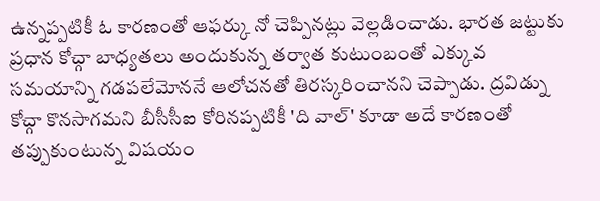ఉన్నప్పటికీ ఓ కారణంతో ఆఫర్కు నో చెప్పినట్లు వెల్లడించాడు. భారత జట్టుకు ప్రధాన కోచ్గా బాధ్యతలు అందుకున్న తర్వాత కుటుంబంతో ఎక్కువ సమయాన్ని గడపలేమోననే ఆలోచనతో తిరస్కరించానని చెప్పాడు. ద్రవిడ్ను కోచ్గా కొనసాగమని బీసీసీఐ కోరినప్పటికీ 'ది వాల్' కూడా అదే కారణంతో తప్పుకుంటున్న విషయం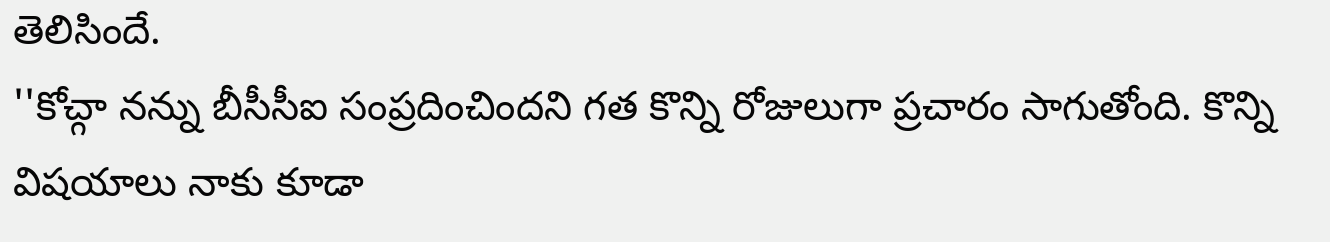తెలిసిందే.
''కోచ్గా నన్ను బీసీసీఐ సంప్రదించిందని గత కొన్ని రోజులుగా ప్రచారం సాగుతోంది. కొన్ని విషయాలు నాకు కూడా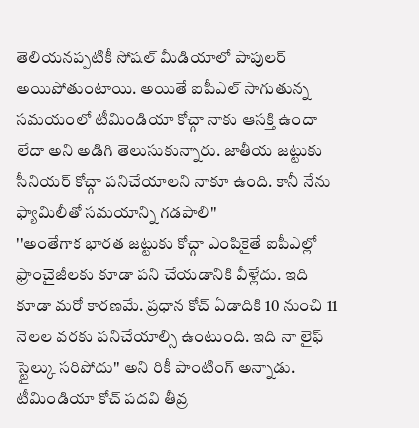తెలియనప్పటికీ సోషల్ మీడియాలో పాపులర్ అయిపోతుంటాయి. అయితే ఐపీఎల్ సాగుతున్న సమయంలో టీమిండియా కోచ్గా నాకు ఆసక్తి ఉందా లేదా అని అడిగి తెలుసుకున్నారు. జాతీయ జట్టుకు సీనియర్ కోచ్గా పనిచేయాలని నాకూ ఉంది. కానీ నేను ఫ్యామిలీతో సమయాన్ని గడపాలి''
''అంతేగాక భారత జట్టుకు కోచ్గా ఎంపికైతే ఐపీఎల్లో ఫ్రాంచైజీలకు కూడా పని చేయడానికి వీళ్లేదు. ఇది కూడా మరో కారణమే. ప్రధాన కోచ్ ఏడాదికి 10 నుంచి 11 నెలల వరకు పనిచేయాల్సి ఉంటుంది. ఇది నా లైఫ్ స్టైల్కు సరిపోదు'' అని రికీ పాంటింగ్ అన్నాడు. టీమిండియా కోచ్ పదవి తీవ్ర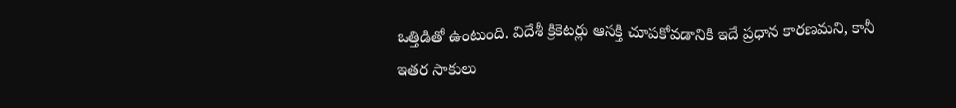ఒత్తిడితో ఉంటుంది. విదేశీ క్రికెటర్లు ఆసక్తి చూపకోవడానికి ఇదే ప్రధాన కారణమని, కానీ ఇతర సాకులు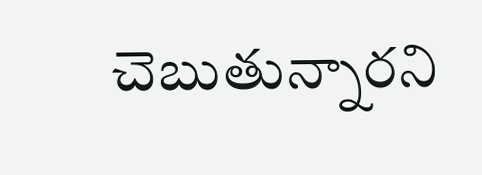చెబుతున్నారని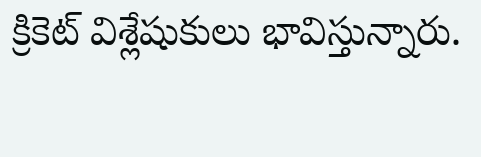క్రికెట్ విశ్లేషుకులు భావిస్తున్నారు.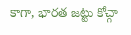కాగా, భారత జట్టు కోచ్గా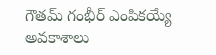గౌతమ్ గంభీర్ ఎంపికయ్యే అవకాశాలు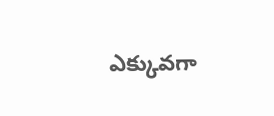ఎక్కువగా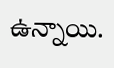ఉన్నాయి.